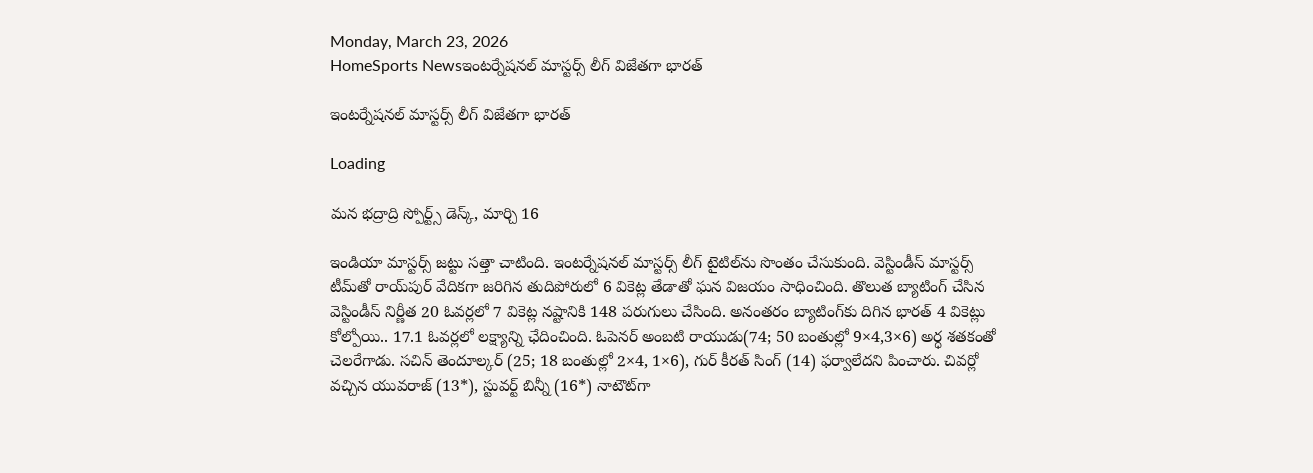Monday, March 23, 2026
HomeSports Newsఇంటర్నేషనల్‌ మాస్టర్స్‌ లీగ్‌ విజేతగా భారత్‌

ఇంటర్నేషనల్‌ మాస్టర్స్‌ లీగ్‌ విజేతగా భారత్‌

Loading

మన భద్రాద్రి స్పోర్ట్స్ డెస్క్, మార్చి 16

ఇండియా మాస్టర్స్‌ జట్టు సత్తా చాటింది. ఇంటర్నేషనల్‌ మాస్టర్స్‌ లీగ్‌ టైటిల్‌ను సొంతం చేసుకుంది. వెస్టిండీస్‌ మాస్టర్స్‌ టీమ్‌తో రాయ్‌పుర్‌ వేదికగా జరిగిన తుదిపోరులో 6 వికెట్ల తేడాతో ఘన విజయం సాధించింది. తొలుత బ్యాటింగ్‌ చేసిన వెస్టిండీస్‌ నిర్ణీత 20 ఓవర్లలో 7 వికెట్ల నష్టానికి 148 పరుగులు చేసింది. అనంతరం బ్యాటింగ్‌కు దిగిన భారత్‌ 4 వికెట్లు కోల్పోయి.. 17.1 ఓవర్లలో లక్ష్యాన్ని ఛేదించింది. ఓపెనర్‌ అంబటి రాయుడు(74; 50 బంతుల్లో 9×4,3×6) అర్ధ శతకంతో చెలరేగాడు. సచిన్‌ తెందూల్కర్‌ (25; 18 బంతుల్లో 2×4, 1×6), గుర్‌ కీరత్‌ సింగ్‌ (14) ఫర్వాలేదని పించారు. చివర్లో వచ్చిన యువరాజ్‌ (13*), స్టువర్ట్‌ బిన్నీ (16*) నాటౌట్‌గా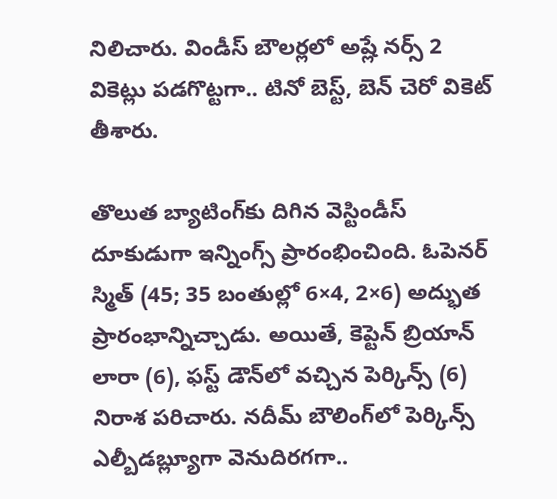నిలిచారు. విండీస్‌ బౌలర్లలో అష్లే నర్స్‌ 2 వికెట్లు పడగొట్టగా.. టినో బెస్ట్‌, బెన్‌ చెరో వికెట్‌ తీశారు.

తొలుత బ్యాటింగ్‌కు దిగిన వెస్టిండీస్‌ దూకుడుగా ఇన్నింగ్స్‌ ప్రారంభించింది. ఓపెనర్‌ స్మిత్‌ (45; 35 బంతుల్లో 6×4, 2×6) అద్భుత ప్రారంభాన్నిచ్చాడు. అయితే, కెప్టెన్‌ బ్రియాన్‌ లారా (6), ఫస్ట్‌ డౌన్‌లో వచ్చిన పెర్కిన్స్‌ (6) నిరాశ పరిచారు. నదీమ్‌ బౌలింగ్‌లో పెర్కిన్స్‌ ఎల్బీడబ్ల్యూగా వెనుదిరగగా..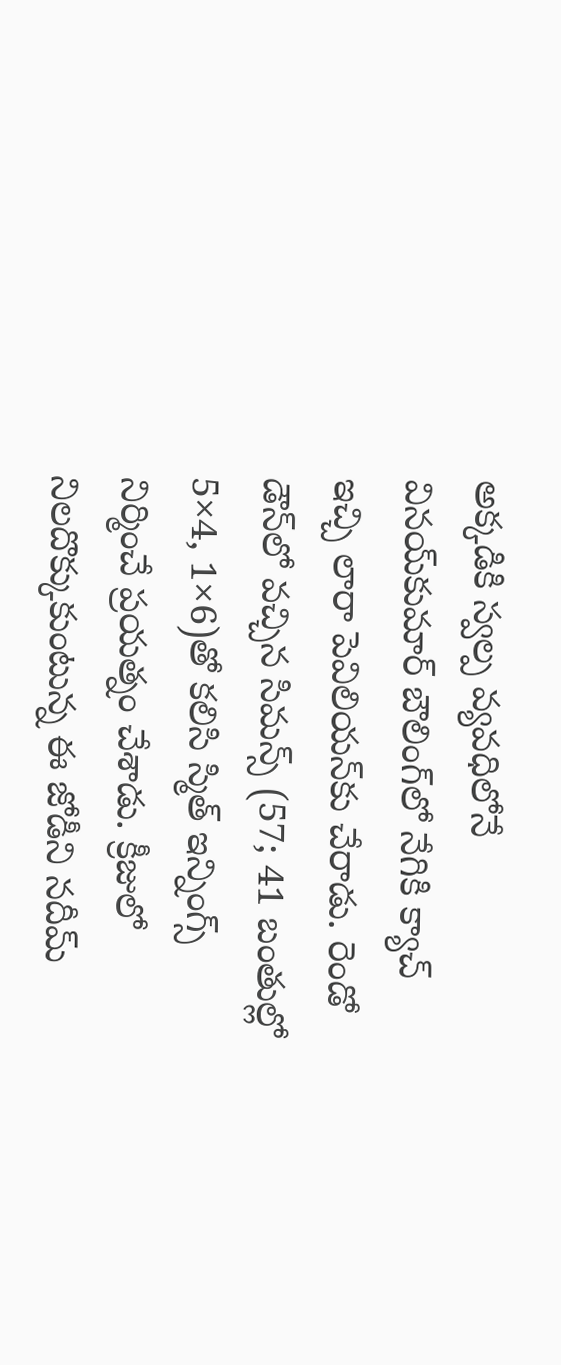అక్కడికి స్వల్ప వ్యవధిలోనే వినయ్‌కుమార్‌ బౌలింగ్‌లో నేగికి క్యాచ్‌ ఇచ్చి లారా పెవిలియన్‌కు చేరాడు. రెండో డౌన్‌లో వచ్చిన సిమన్స్‌ (57; 41 బంతుల్లో 5×4, 1×6)తో కలిసి స్మిత్‌ ఇన్నింగ్స్‌ నిర్మించే ప్రయత్నం చేశాడు. క్రీజులో నిలదొక్కుకుంటున్న ఈ జోడీని నదీమ్‌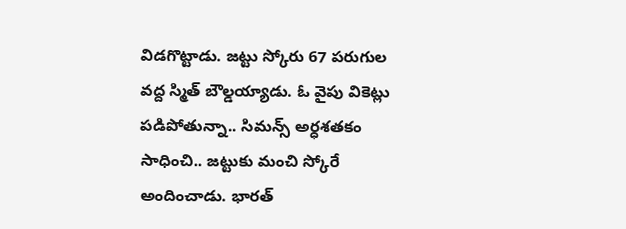విడగొట్టాడు. జట్టు స్కోరు 67 పరుగుల వద్ద స్మిత్‌ బౌల్డయ్యాడు. ఓ వైపు వికెట్లు పడిపోతున్నా.. సిమన్స్‌ అర్ధశతకం సాధించి.. జట్టుకు మంచి స్కోరే అందించాడు. భారత్‌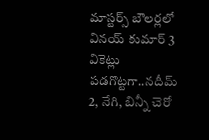మాస్టర్స్‌ బౌలర్లలో వినయ్‌ కుమార్‌ 3 వికెట్లు పడగొట్టగా..నదీమ్‌ 2, నేగి, బిన్నీ చెరో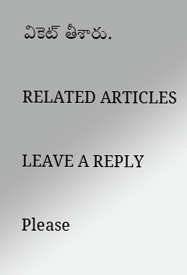వికెట్‌ తీశారు.

RELATED ARTICLES

LEAVE A REPLY

Please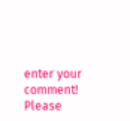enter your comment!
Please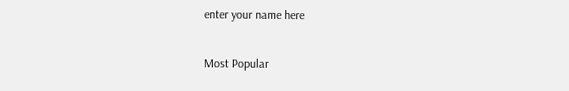enter your name here

Most Popular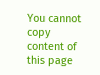You cannot copy content of this page